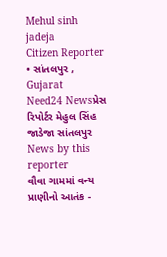Mehul sinh jadeja
Citizen Reporter • સાંતલપુર , Gujarat
Need24 Newsપ્રેસ રિપોર્ટર મેહુલ સિંહ જાડેજા સાંતલપુર
News by this reporter
વૌવા ગામમાં વન્ય પ્રાણીનો આતંક -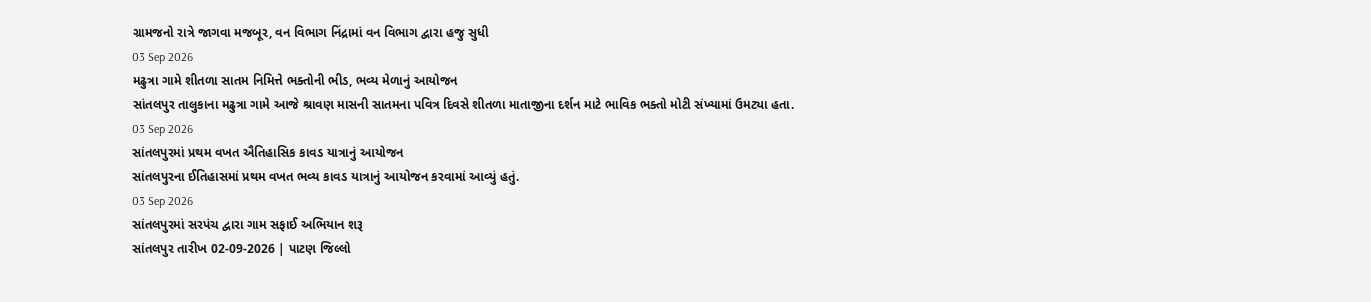ગ્રામજનો રાત્રે જાગવા મજબૂર, વન વિભાગ નિંદ્રામાં વન વિભાગ દ્વારા હજુ સુધી
03 Sep 2026
મઢુત્રા ગામે શીતળા સાતમ નિમિત્તે ભક્તોની ભીડ, ભવ્ય મેળાનું આયોજન
સાંતલપુર તાલુકાના મઢુત્રા ગામે આજે શ્રાવણ માસની સાતમના પવિત્ર દિવસે શીતળા માતાજીના દર્શન માટે ભાવિક ભક્તો મોટી સંખ્યામાં ઉમટ્યા હતા.
03 Sep 2026
સાંતલપુરમાં પ્રથમ વખત ઐતિહાસિક કાવડ યાત્રાનું આયોજન
સાંતલપુરના ઈતિહાસમાં પ્રથમ વખત ભવ્ય કાવડ યાત્રાનું આયોજન કરવામાં આવ્યું હતું.
03 Sep 2026
સાંતલપુરમાં સરપંચ દ્વારા ગામ સફાઈ અભિયાન શરૂ
સાંતલપુર તારીખ 02-09-2026 | પાટણ જિલ્લો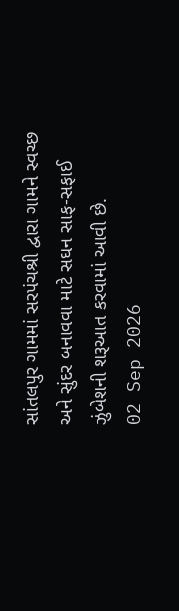સાંતલપુર ગામમાં સરપંચશ્રી દ્વારા ગામને સ્વચ્છ અને સુંદર બનાવવા માટે સઘન સાફ-સફાઈ ઝુંબેશની શરૂઆત કરવામાં આવી છે.
02 Sep 2026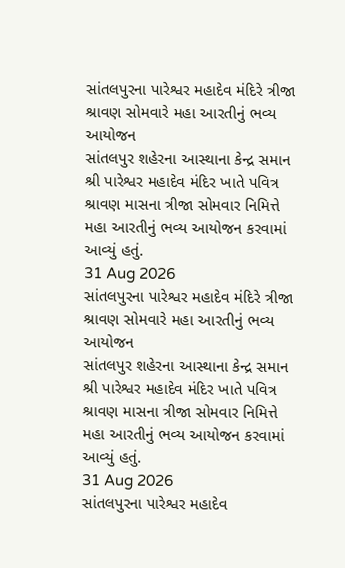સાંતલપુરના પારેશ્વર મહાદેવ મંદિરે ત્રીજા શ્રાવણ સોમવારે મહા આરતીનું ભવ્ય આયોજન
સાંતલપુર શહેરના આસ્થાના કેન્દ્ર સમાન શ્રી પારેશ્વર મહાદેવ મંદિર ખાતે પવિત્ર શ્રાવણ માસના ત્રીજા સોમવાર નિમિત્તે મહા આરતીનું ભવ્ય આયોજન કરવામાં આવ્યું હતું.
31 Aug 2026
સાંતલપુરના પારેશ્વર મહાદેવ મંદિરે ત્રીજા શ્રાવણ સોમવારે મહા આરતીનું ભવ્ય આયોજન
સાંતલપુર શહેરના આસ્થાના કેન્દ્ર સમાન શ્રી પારેશ્વર મહાદેવ મંદિર ખાતે પવિત્ર શ્રાવણ માસના ત્રીજા સોમવાર નિમિત્તે મહા આરતીનું ભવ્ય આયોજન કરવામાં આવ્યું હતું.
31 Aug 2026
સાંતલપુરના પારેશ્વર મહાદેવ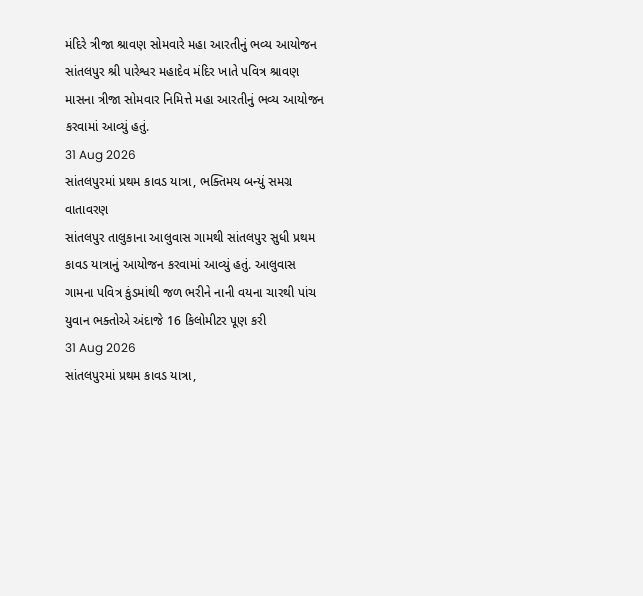મંદિરે ત્રીજા શ્રાવણ સોમવારે મહા આરતીનું ભવ્ય આયોજન
સાંતલપુર શ્રી પારેશ્વર મહાદેવ મંદિર ખાતે પવિત્ર શ્રાવણ માસના ત્રીજા સોમવાર નિમિત્તે મહા આરતીનું ભવ્ય આયોજન કરવામાં આવ્યું હતું.
31 Aug 2026
સાંતલપુરમાં પ્રથમ કાવડ યાત્રા, ભક્તિમય બન્યું સમગ્ર વાતાવરણ
સાંતલપુર તાલુકાના આલુવાસ ગામથી સાંતલપુર સુધી પ્રથમ કાવડ યાત્રાનું આયોજન કરવામાં આવ્યું હતું. આલુવાસ ગામના પવિત્ર કુંડમાંથી જળ ભરીને નાની વયના ચારથી પાંચ યુવાન ભક્તોએ અંદાજે 16 કિલોમીટર પૂણ કરી
31 Aug 2026
સાંતલપુરમાં પ્રથમ કાવડ યાત્રા,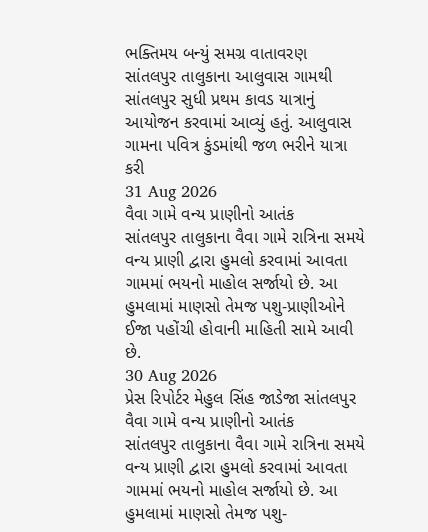ભક્તિમય બન્યું સમગ્ર વાતાવરણ
સાંતલપુર તાલુકાના આલુવાસ ગામથી સાંતલપુર સુધી પ્રથમ કાવડ યાત્રાનું આયોજન કરવામાં આવ્યું હતું. આલુવાસ ગામના પવિત્ર કુંડમાંથી જળ ભરીને યાત્રા કરી
31 Aug 2026
વૈવા ગામે વન્ય પ્રાણીનો આતંક
સાંતલપુર તાલુકાના વૈવા ગામે રાત્રિના સમયે વન્ય પ્રાણી દ્વારા હુમલો કરવામાં આવતા ગામમાં ભયનો માહોલ સર્જાયો છે. આ હુમલામાં માણસો તેમજ પશુ-પ્રાણીઓને ઈજા પહોંચી હોવાની માહિતી સામે આવી છે.
30 Aug 2026
પ્રેસ રિપોર્ટર મેહુલ સિંહ જાડેજા સાંતલપુર વૈવા ગામે વન્ય પ્રાણીનો આતંક
સાંતલપુર તાલુકાના વૈવા ગામે રાત્રિના સમયે વન્ય પ્રાણી દ્વારા હુમલો કરવામાં આવતા ગામમાં ભયનો માહોલ સર્જાયો છે. આ હુમલામાં માણસો તેમજ પશુ-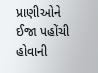પ્રાણીઓને ઈજા પહોંચી હોવાની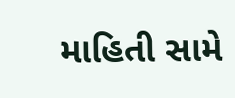માહિતી સામે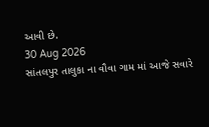આવી છે.
30 Aug 2026
સાંતલપુર તાલુકા ના વૌવા ગામ માં આજે સવારે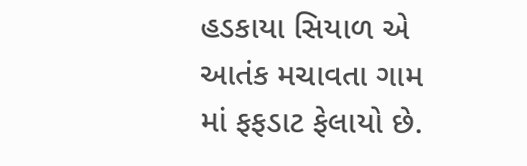હડકાયા સિયાળ એ આતંક મચાવતા ગામ માં ફફડાટ ફેલાયો છે.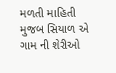મળતી માહિતી મુજબ સિયાળ એ ગામ ની શેરીઓ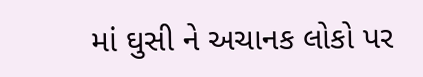માં ઘુસી ને અચાનક લોકો પર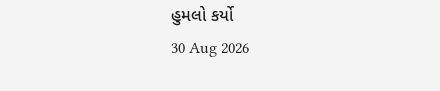હુમલો કર્યો
30 Aug 2026